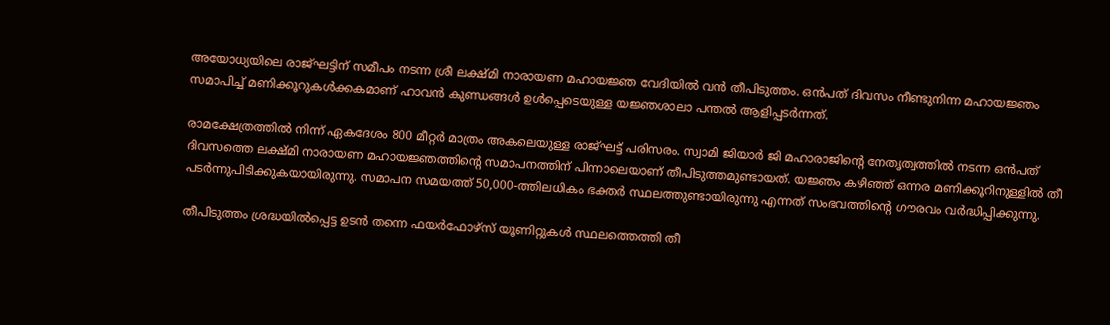അയോധ്യയിലെ രാജ്ഘട്ടിന് സമീപം നടന്ന ശ്രീ ലക്ഷ്മി നാരായണ മഹായജ്ഞ വേദിയിൽ വൻ തീപിടുത്തം. ഒൻപത് ദിവസം നീണ്ടുനിന്ന മഹായജ്ഞം സമാപിച്ച് മണിക്കൂറുകൾക്കകമാണ് ഹാവൻ കുണ്ഡങ്ങൾ ഉൾപ്പെടെയുള്ള യജ്ഞശാലാ പന്തൽ ആളിപ്പടർന്നത്.

രാമക്ഷേത്രത്തിൽ നിന്ന് ഏകദേശം 800 മീറ്റർ മാത്രം അകലെയുള്ള രാജ്ഘട്ട് പരിസരം. സ്വാമി ജിയാർ ജി മഹാരാജിന്റെ നേതൃത്വത്തിൽ നടന്ന ഒൻപത് ദിവസത്തെ ലക്ഷ്മി നാരായണ മഹായജ്ഞത്തിന്റെ സമാപനത്തിന് പിന്നാലെയാണ് തീപിടുത്തമുണ്ടായത്. യജ്ഞം കഴിഞ്ഞ് ഒന്നര മണിക്കൂറിനുള്ളിൽ തീ പടർന്നുപിടിക്കുകയായിരുന്നു. സമാപന സമയത്ത് 50,000-ത്തിലധികം ഭക്തർ സ്ഥലത്തുണ്ടായിരുന്നു എന്നത് സംഭവത്തിന്റെ ഗൗരവം വർദ്ധിപ്പിക്കുന്നു.

തീപിടുത്തം ശ്രദ്ധയിൽപ്പെട്ട ഉടൻ തന്നെ ഫയർഫോഴ്‌സ് യൂണിറ്റുകൾ സ്ഥലത്തെത്തി തീ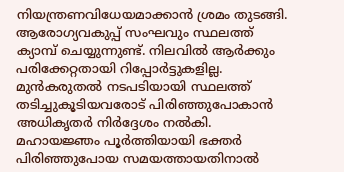നിയന്ത്രണവിധേയമാക്കാൻ ശ്രമം തുടങ്ങി. ആരോഗ്യവകുപ്പ് സംഘവും സ്ഥലത്ത് ക്യാമ്പ് ചെയ്യുന്നുണ്ട്. നിലവിൽ ആർക്കും പരിക്കേറ്റതായി റിപ്പോർട്ടുകളില്ല. മുൻകരുതൽ നടപടിയായി സ്ഥലത്ത് തടിച്ചുകൂടിയവരോട് പിരിഞ്ഞുപോകാൻ അധികൃതർ നിർദ്ദേശം നൽകി. മഹായജ്ഞം പൂർത്തിയായി ഭക്തർ പിരിഞ്ഞുപോയ സമയത്തായതിനാൽ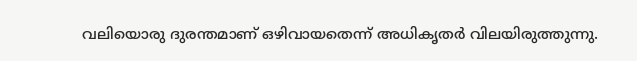വലിയൊരു ദുരന്തമാണ് ഒഴിവായതെന്ന് അധികൃതർ വിലയിരുത്തുന്നു.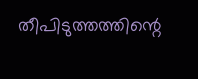തീപിടുത്തത്തിന്റെ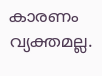കാരണം വ്യക്തമല്ല.